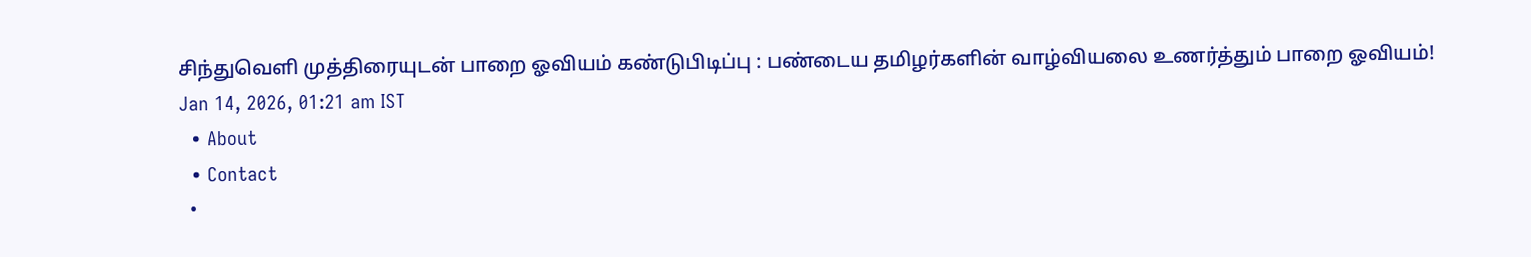சிந்துவெளி முத்திரையுடன் பாறை ஓவியம் கண்டுபிடிப்பு : பண்டைய தமிழர்களின் வாழ்வியலை உணர்த்தும் பாறை ஓவியம்!
Jan 14, 2026, 01:21 am IST
  • About
  • Contact
  •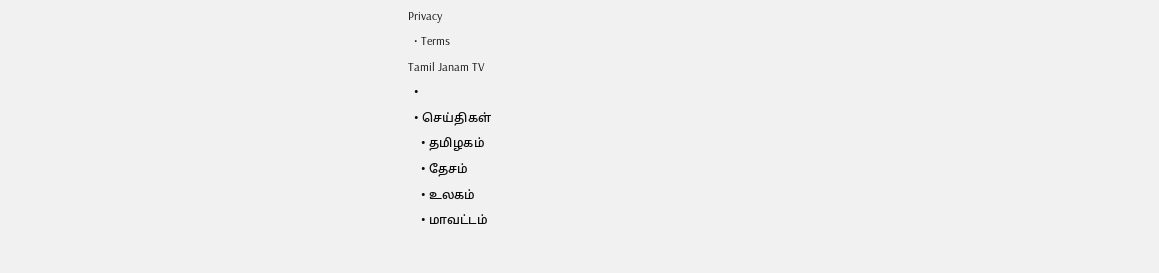Privacy
  • Terms
Tamil Janam TV
  •
  • செய்திகள்
    • தமிழகம்
    • தேசம்
    • உலகம்
    • மாவட்டம்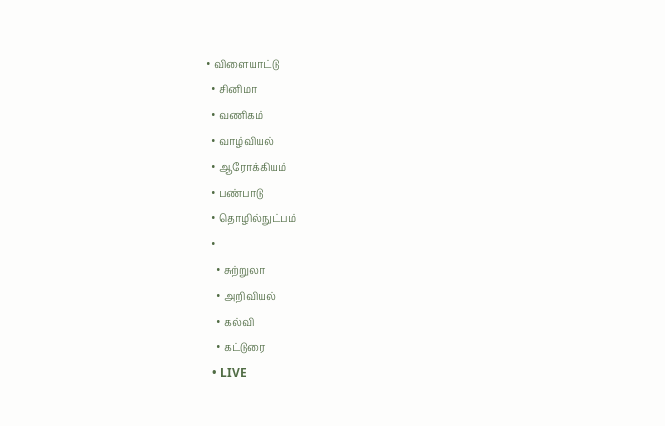• விளையாட்டு
  • சினிமா
  • வணிகம்
  • வாழ்வியல்
  • ஆரோக்கியம்
  • பண்பாடு
  • தொழில்நுட்பம்
  •
    • சுற்றுலா
    • அறிவியல்
    • கல்வி
    • கட்டுரை
  • LIVE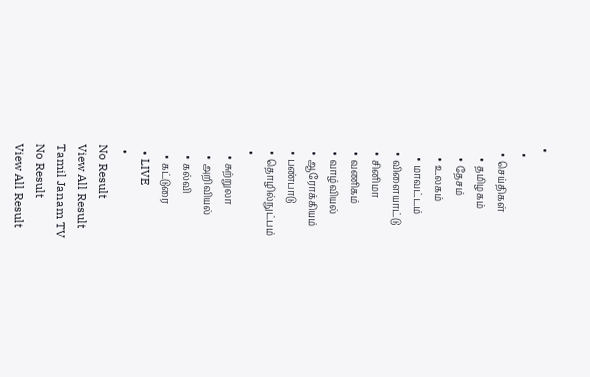•
  •
  • செய்திகள்
    • தமிழகம்
    • தேசம்
    • உலகம்
    • மாவட்டம்
  • விளையாட்டு
  • சினிமா
  • வணிகம்
  • வாழ்வியல்
  • ஆரோக்கியம்
  • பண்பாடு
  • தொழில்நுட்பம்
  •
    • சுற்றுலா
    • அறிவியல்
    • கல்வி
    • கட்டுரை
  • LIVE
  •
No Result
View All Result
Tamil Janam TV
No Result
View All Result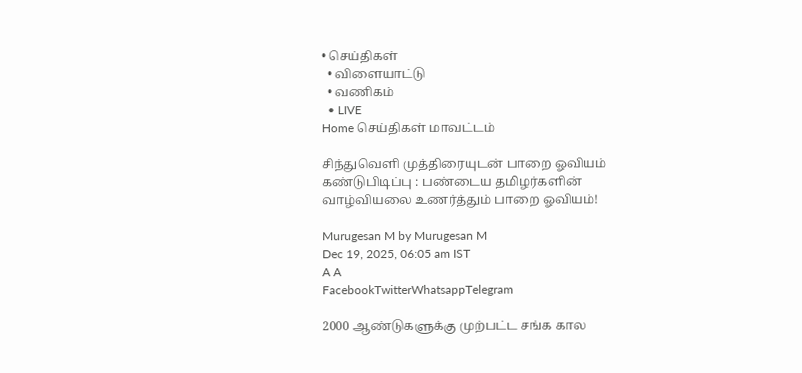• செய்திகள்
  • விளையாட்டு
  • வணிகம்
  • LIVE
Home செய்திகள் மாவட்டம்

சிந்துவெளி முத்திரையுடன் பாறை ஓவியம் கண்டுபிடிப்பு : பண்டைய தமிழர்களின் வாழ்வியலை உணர்த்தும் பாறை ஓவியம்!

Murugesan M by Murugesan M
Dec 19, 2025, 06:05 am IST
A A
FacebookTwitterWhatsappTelegram

2000 ஆண்டுகளுக்கு முற்பட்ட சங்க கால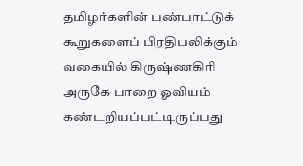தமிழர்களின் பண்பாட்டுக் கூறுகளைப் பிரதிபலிக்கும் வகையில் கிருஷ்ணகிரி அருகே பாறை ஓவியம் கண்டறியப்பட்டிருப்பது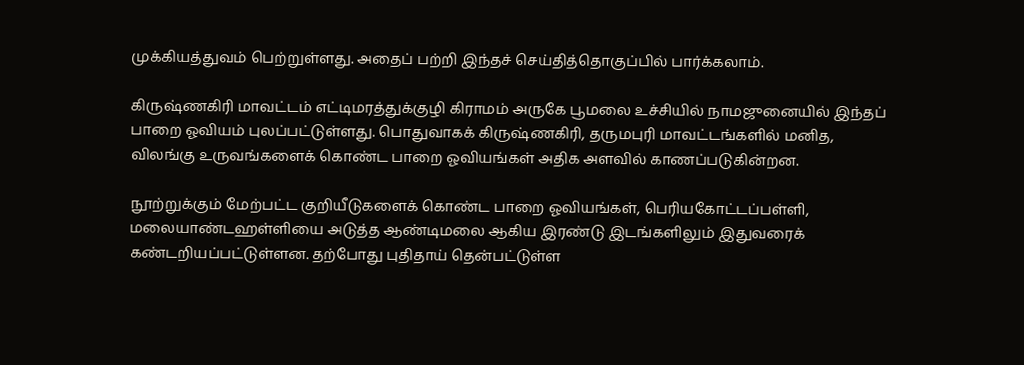முக்கியத்துவம் பெற்றுள்ளது. அதைப் பற்றி இந்தச் செய்தித்தொகுப்பில் பார்க்கலாம்.

கிருஷ்ணகிரி மாவட்டம் எட்டிமரத்துக்குழி கிராமம் அருகே பூமலை உச்சியில் நாமஜுனையில் இந்தப் பாறை ஓவியம் புலப்பட்டுள்ளது. பொதுவாகக் கிருஷ்ணகிரி, தருமபுரி மாவட்டங்களில் மனித, விலங்கு உருவங்களைக் கொண்ட பாறை ஓவியங்கள் அதிக அளவில் காணப்படுகின்றன.

நூற்றுக்கும் மேற்பட்ட குறியீடுகளைக் கொண்ட பாறை ஓவியங்கள், பெரியகோட்டப்பள்ளி, மலையாண்டஹள்ளியை அடுத்த ஆண்டிமலை ஆகிய இரண்டு இடங்களிலும் இதுவரைக் கண்டறியப்பட்டுள்ளன. தற்போது புதிதாய் தென்பட்டுள்ள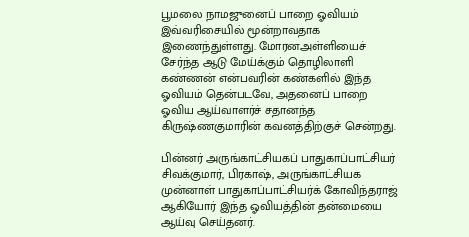பூமலை நாமஜுனைப் பாறை ஓவியம் இவ்வரிசையில் மூன்றாவதாக இணைந்துள்ளது. மோரனஅள்ளியைச் சேர்ந்த ஆடு மேய்க்கும் தொழிலாளி கண்ணன் என்பவரின் கண்களில் இந்த ஓவியம் தென்படவே, அதனைப் பாறை ஓவிய ஆய்வாளர்ச் சதானந்த கிருஷ்ணகுமாரின் கவனத்திற்குச் சென்றது.

பின்னர் அருங்காட்சியகப் பாதுகாப்பாட்சியர் சிவக்குமார், பிரகாஷ், அருங்காட்சியக முன்னாள் பாதுகாப்பாட்சியர்க் கோவிந்தராஜ் ஆகியோர் இந்த ஓவியத்தின் தன்மையை ஆய்வு செய்தனர்.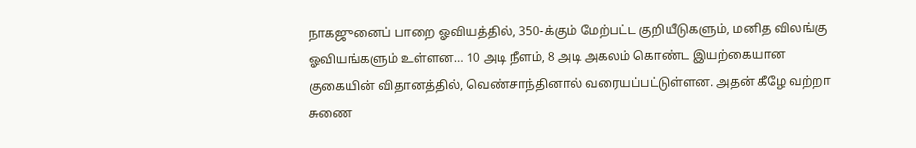நாகஜுனைப் பாறை ஓவியத்தில், 350-க்கும் மேற்பட்ட குறியீடுகளும், மனித விலங்கு ஓவியங்களும் உள்ளன… 10 அடி நீளம், 8 அடி அகலம் கொண்ட இயற்கையான குகையின் விதானத்தில், வெண்சாந்தினால் வரையப்பட்டுள்ளன. அதன் கீழே வற்றா சுணை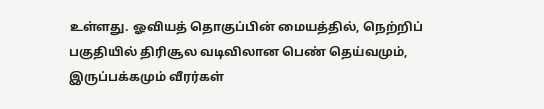உள்ளது. ஓவியத் தொகுப்பின் மையத்தில், நெற்றிப் பகுதியில் திரிசூல வடிவிலான பெண் தெய்வமும், இருப்பக்கமும் வீரர்கள்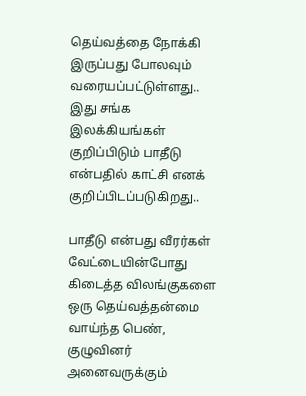தெய்வத்தை நோக்கி இருப்பது போலவும் வரையப்பட்டுள்ளது.. இது சங்க இலக்கியங்கள் குறிப்பிடும் பாதீடு என்பதில் காட்சி எனக் குறிப்பிடப்படுகிறது..

பாதீடு என்பது வீரர்கள் வேட்டையின்போது கிடைத்த விலங்குகளை ஒரு தெய்வத்தன்மை வாய்ந்த பெண், குழுவினர் அனைவருக்கும்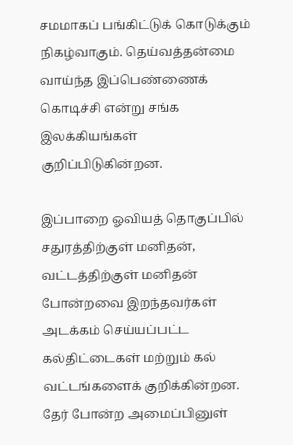சமமாகப் பங்கிட்டுக் கொடுக்கும் நிகழ்வாகும். தெய்வத்தன்மை வாய்ந்த இப்பெண்ணைக் கொடிச்சி என்று சங்க இலக்கியங்கள் குறிப்பிடுகின்றன.

இப்பாறை ஓவியத் தொகுப்பில் சதுரத்திற்குள் மனிதன், வட்டத்திற்குள் மனிதன் போன்றவை இறந்தவர்கள் அடக்கம் செய்யப்பட்ட கல்திட்டைகள் மற்றும் கல் வட்டங்களைக் குறிக்கின்றன. தேர் போன்ற அமைப்பினுள்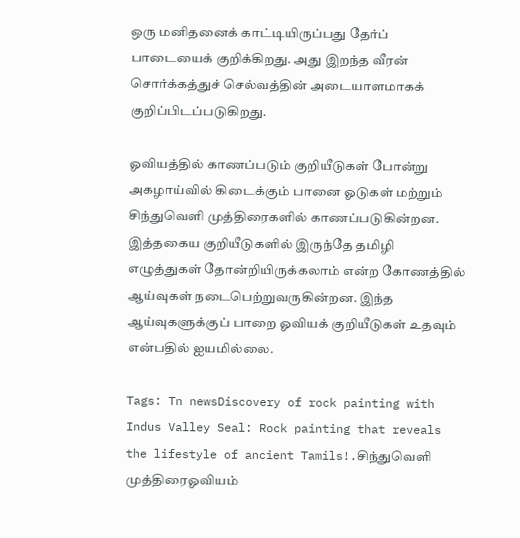ஒரு மனிதனைக் காட்டியிருப்பது தேர்ப் பாடையைக் குறிக்கிறது. அது இறந்த வீரன் சொர்க்கத்துச் செல்வத்தின் அடையாளமாகக் குறிப்பிடப்படுகிறது.

ஓவியத்தில் காணப்படும் குறியீடுகள் போன்று அகழாய்வில் கிடைக்கும் பானை ஓடுகள் மற்றும் சிந்துவெளி முத்திரைகளில் காணப்படுகின்றன. இத்தகைய குறியீடுகளில் இருந்தே தமிழி எழுத்துகள் தோன்றியிருக்கலாம் என்ற கோணத்தில் ஆய்வுகள் நடைபெற்றுவருகின்றன. இந்த ஆய்வுகளுக்குப் பாறை ஓவியக் குறியீடுகள் உதவும் என்பதில் ஐயமில்லை.

Tags: Tn newsDiscovery of rock painting with Indus Valley Seal: Rock painting that reveals the lifestyle of ancient Tamils!.சிந்துவெளி முத்திரைஓவியம்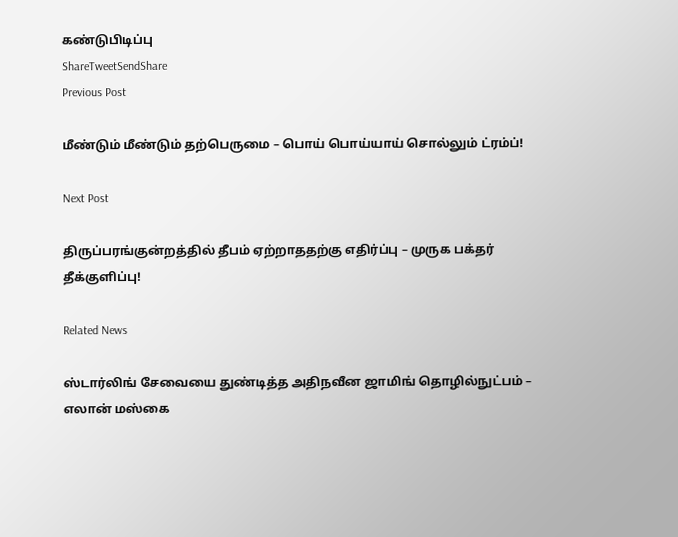கண்டுபிடிப்பு
ShareTweetSendShare
Previous Post

மீண்டும் மீண்டும் தற்பெருமை – பொய் பொய்யாய் சொல்லும் ட்ரம்ப்!

Next Post

திருப்பரங்குன்றத்தில் தீபம் ஏற்றாததற்கு எதிர்ப்பு – முருக பக்தர் தீக்குளிப்பு!

Related News

ஸ்டார்லிங் சேவையை துண்டித்த அதிநவீன ஜாமிங் தொழில்நுட்பம் – எலான் மஸ்கை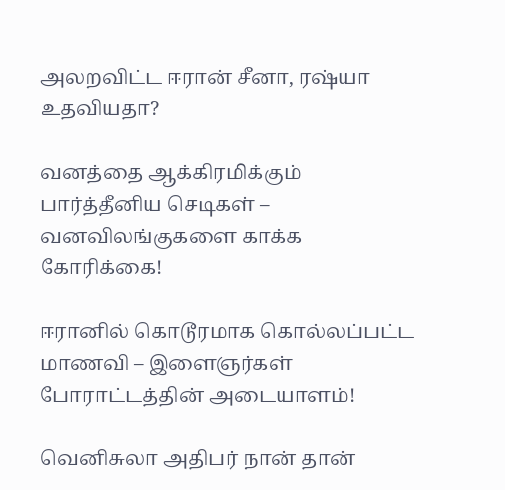அலறவிட்ட ஈரான் சீனா, ரஷ்யா உதவியதா?

வனத்தை ஆக்கிரமிக்கும் பார்த்தீனிய செடிகள் – வனவிலங்குகளை காக்க கோரிக்கை!

ஈரானில் கொடூரமாக கொல்லப்பட்ட மாணவி – இளைஞர்கள் போராட்டத்தின் அடையாளம்!

வெனிசுலா அதிபர் நான் தான்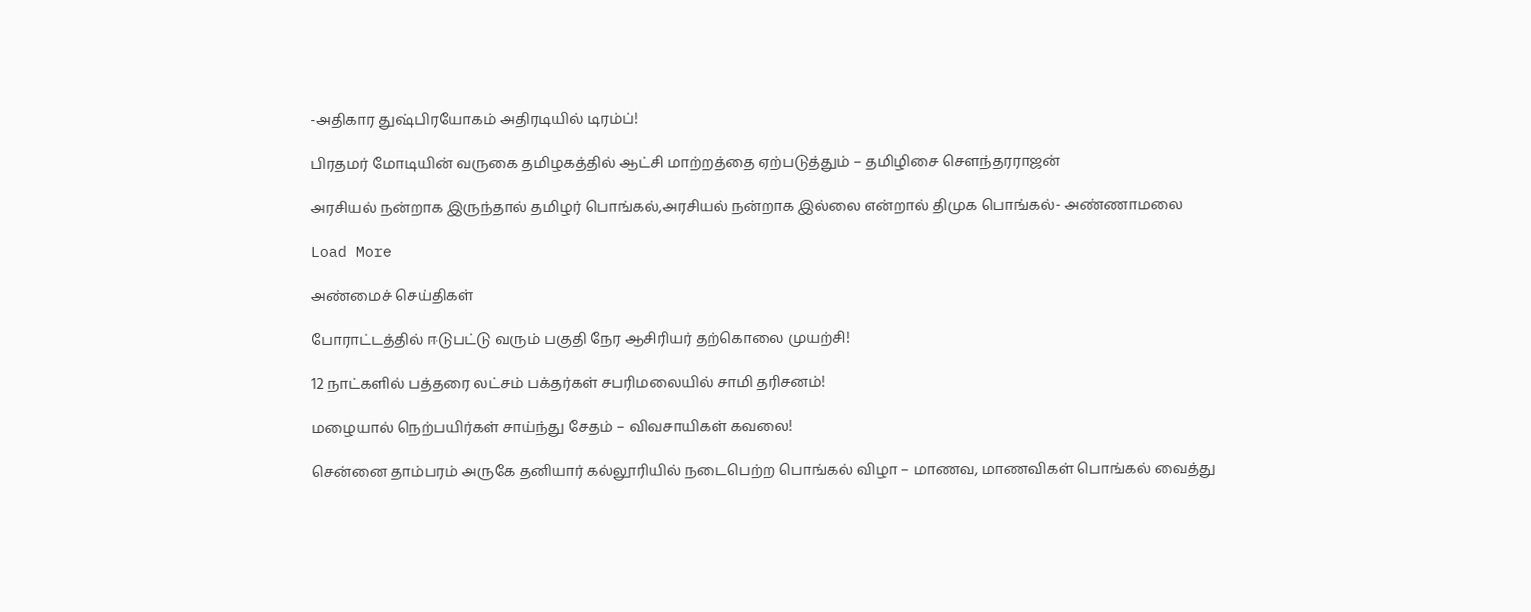-அதிகார துஷ்பிரயோகம் அதிரடியில் டிரம்ப்!

பிரதமர் மோடியின் வருகை தமிழகத்தில் ஆட்சி மாற்றத்தை ஏற்படுத்தும் – தமிழிசை சௌந்தரராஜன்

அரசியல் நன்றாக இருந்தால் தமிழர் பொங்கல்,அரசியல் நன்றாக இல்லை என்றால் திமுக பொங்கல்- அண்ணாமலை

Load More

அண்மைச் செய்திகள்

போராட்டத்தில் ஈடுபட்டு வரும் பகுதி நேர ஆசிரியர் தற்கொலை முயற்சி!

12 நாட்களில் பத்தரை லட்சம் பக்தர்கள் சபரிமலையில் சாமி தரிசனம்!

மழையால் நெற்பயிர்கள் சாய்ந்து சேதம் – விவசாயிகள் கவலை!

சென்னை தாம்பரம் அருகே தனியார் கல்லூரியில் நடைபெற்ற பொங்கல் விழா – மாணவ, மாணவிகள் பொங்கல் வைத்து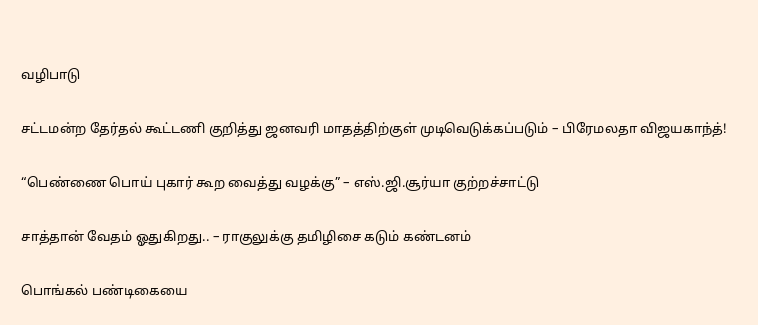வழிபாடு

சட்டமன்ற தேர்தல் கூட்டணி குறித்து ஜனவரி மாதத்திற்குள் முடிவெடுக்கப்படும் – பிரேமலதா விஜயகாந்த்!

“பெண்ணை பொய் புகார் கூற வைத்து வழக்கு” – எஸ்.ஜி.சூர்யா குற்றச்சாட்டு

சாத்தான் வேதம் ஓதுகிறது.. – ராகுலுக்கு தமிழிசை கடும் கண்டனம்

பொங்கல் பண்டிகையை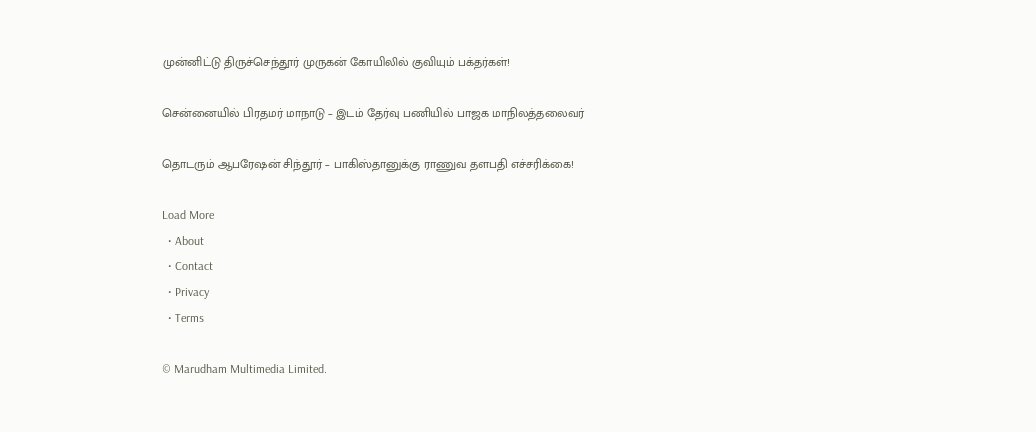முன்னிட்டு திருச்செந்தூர் முருகன் கோயிலில் குவியும் பக்தர்கள்!

சென்னையில் பிரதமர் மாநாடு – இடம் தேர்வு பணியில் பாஜக மாநிலத்தலைவர்

தொடரும் ஆபரேஷன் சிந்தூர் – பாகிஸ்தானுக்கு ராணுவ தளபதி எச்சரிக்கை!

Load More
  • About
  • Contact
  • Privacy
  • Terms

© Marudham Multimedia Limited.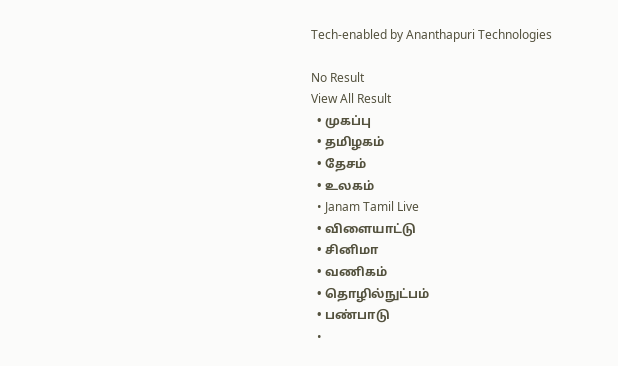Tech-enabled by Ananthapuri Technologies

No Result
View All Result
  • முகப்பு
  • தமிழகம்
  • தேசம்
  • உலகம்
  • Janam Tamil Live
  • விளையாட்டு
  • சினிமா
  • வணிகம்
  • தொழில்நுட்பம்
  • பண்பாடு
  •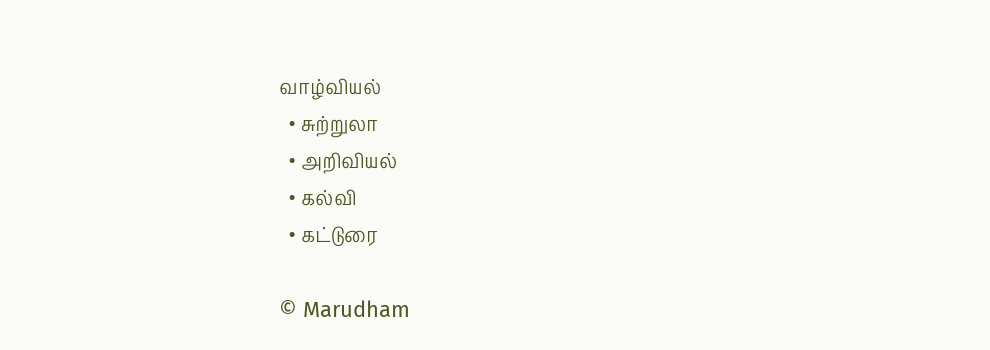வாழ்வியல்
  • சுற்றுலா
  • அறிவியல்
  • கல்வி
  • கட்டுரை

© Marudham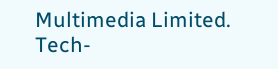Multimedia Limited.
Tech-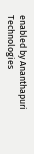enabled by Ananthapuri Technologies